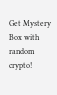Get Mystery Box with random crypto!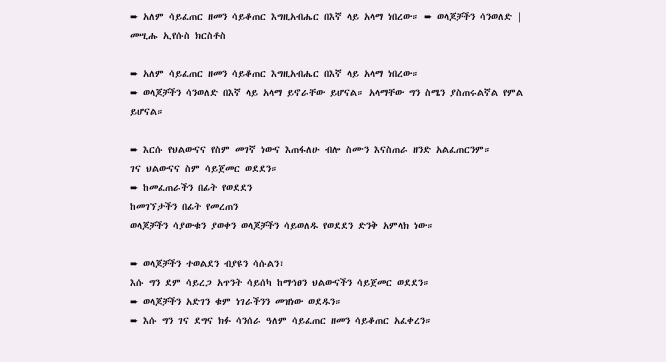➨ አለም ሳይፈጠር ዘመን ሳይቆጠር እግዚአብሔር በእኛ ላይ አላማ ነበረው። ➨ ወላጆቻችን ሳንወለድ | መሢሑ ኢየሱስ ክርስቶስ

➨ አለም ሳይፈጠር ዘመን ሳይቆጠር እግዚአብሔር በእኛ ላይ አላማ ነበረው።
➨ ወላጆቻችን ሳንወለድ በእኛ ላይ አላማ ይኖራቸው ይሆናል። አላማቸው ግን ስሜን ያስጠሩልኛል የምል ይሆናል።

➨ እርሱ የህልውናና የስም መገኛ ነውና እጠፋለሁ ብሎ ስሙን እናስጠራ ዘንድ አልፈጠርንም።
ገና ህልውናና ስም ሳይጀመር ወደደን።
➨ ከመፈጠራችን በፊት የወደደን
ከመገኘታችን በፊት የመረጠን
ወላጆቻችን ሳያውቁን ያወቀን ወላጆቻችን ሳይወለዱ የወደደን ድንቅ አምላክ ነው።

➨ ወላጆቻችን ተወልደን ብያዩን ሳሱልን፣
እሱ ግን ደም ሳይረጋ አጥንት ሳይሰካ ከማኅፀን ህልውናችን ሳይጀመር ወደደን።
➨ ወላጆቻችን አድገን ቁም ነገራችንን መዝነው ወደዱን።
➨ እሱ ግን ገና ደግና ክፉ ሳንሰራ ዓለም ሳይፈጠር ዘመን ሳይቆጠር አፈቀረን።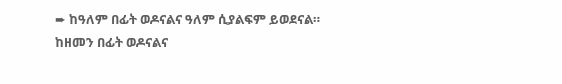➨ ከዓለም በፊት ወዶናልና ዓለም ሲያልፍም ይወደናል።
ከዘመን በፊት ወዶናልና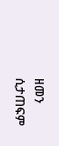ዘመን ሲታጠፍም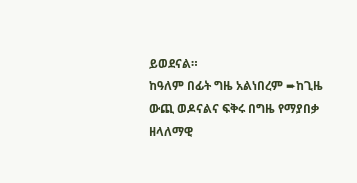ይወደናል።
ከዓለም በፊት ግዜ አልነበረም ➨ከጊዜ ውጪ ወዶናልና ፍቅሩ በግዜ የማያበቃ ዘላለማዊ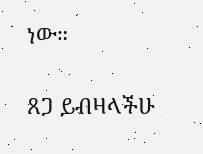ነው።

ጸጋ ይብዛላችሁ